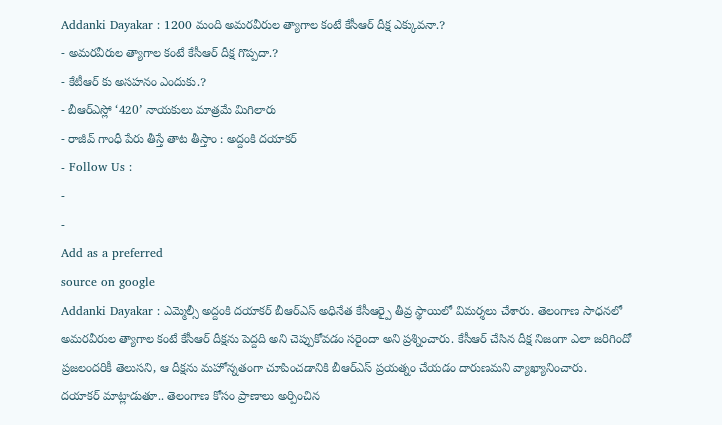Addanki Dayakar : 1200 మంది అమరవీరుల త్యాగాల కంటే కేసీఆర్ దీక్ష ఎక్కువనా.?
- అమరవీరుల త్యాగాల కంటే కేసీఆర్ దీక్ష గొప్పదా.?
- కేటీఆర్ కు అసహనం ఎందుకు.?
- బీఆర్ఎస్లో ‘420’ నాయకులు మాత్రమే మిగిలారు
- రాజీవ్ గాంధీ పేరు తీస్తే తాట తీస్తాం : అద్దంకి దయాకర్
- Follow Us :
-
-
Add as a preferred
source on google
Addanki Dayakar : ఎమ్మెల్సీ అద్దంకి దయాకర్ బీఆర్ఎస్ అధినేత కేసీఆర్పై తీవ్ర స్థాయిలో విమర్శలు చేశారు. తెలంగాణ సాధనలో అమరవీరుల త్యాగాల కంటే కేసీఆర్ దీక్షను పెద్దది అని చెప్పుకోవడం సరైందా అని ప్రశ్నించారు. కేసీఆర్ చేసిన దీక్ష నిజంగా ఎలా జరిగిందో ప్రజలందరికీ తెలుసని, ఆ దీక్షను మహోన్నతంగా చూపించడానికి బీఆర్ఎస్ ప్రయత్నం చేయడం దారుణమని వ్యాఖ్యానించారు.
దయాకర్ మాట్లాడుతూ.. తెలంగాణ కోసం ప్రాణాలు అర్పించిన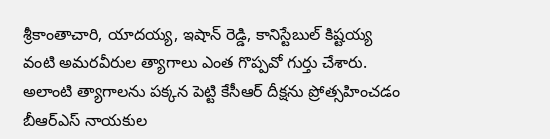శ్రీకాంతాచారి, యాదయ్య, ఇషాన్ రెడ్డి, కానిస్టేబుల్ కిష్టయ్య వంటి అమరవీరుల త్యాగాలు ఎంత గొప్పవో గుర్తు చేశారు. అలాంటి త్యాగాలను పక్కన పెట్టి కేసీఆర్ దీక్షను ప్రోత్సహించడం బీఆర్ఎస్ నాయకుల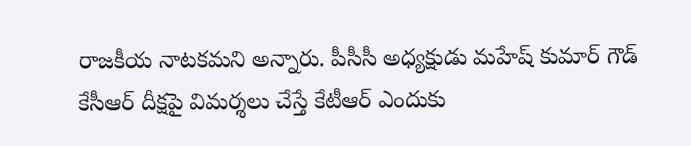రాజకీయ నాటకమని అన్నారు. పీసీసీ అధ్యక్షుడు మహేష్ కుమార్ గౌడ్ కేసీఆర్ దీక్షపై విమర్శలు చేస్తే కేటీఆర్ ఎందుకు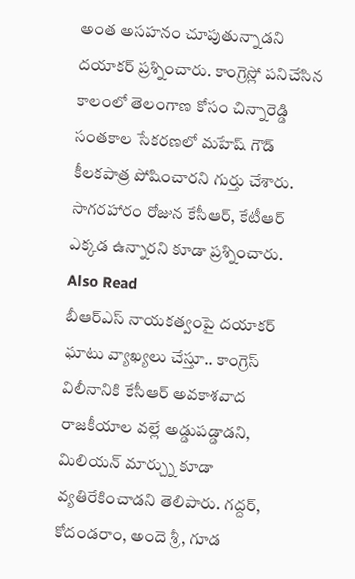అంత అసహనం చూపుతున్నాడని దయాకర్ ప్రశ్నించారు. కాంగ్రెస్లో పనిచేసిన కాలంలో తెలంగాణ కోసం చిన్నారెడ్డి సంతకాల సేకరణలో మహేష్ గౌడ్ కీలకపాత్ర పోషించారని గుర్తు చేశారు. సాగరహారం రోజున కేసీఆర్, కేటీఆర్ ఎక్కడ ఉన్నారని కూడా ప్రశ్నించారు.
Also Read
బీఆర్ఎస్ నాయకత్వంపై దయాకర్ ఘాటు వ్యాఖ్యలు చేస్తూ.. కాంగ్రెస్ విలీనానికి కేసీఆర్ అవకాశవాద రాజకీయాల వల్లే అడ్డుపడ్డాడని, మిలియన్ మార్చ్ను కూడా వ్యతిరేకించాడని తెలిపారు. గద్దర్, కోదండరాం, అందె శ్రీ, గూడ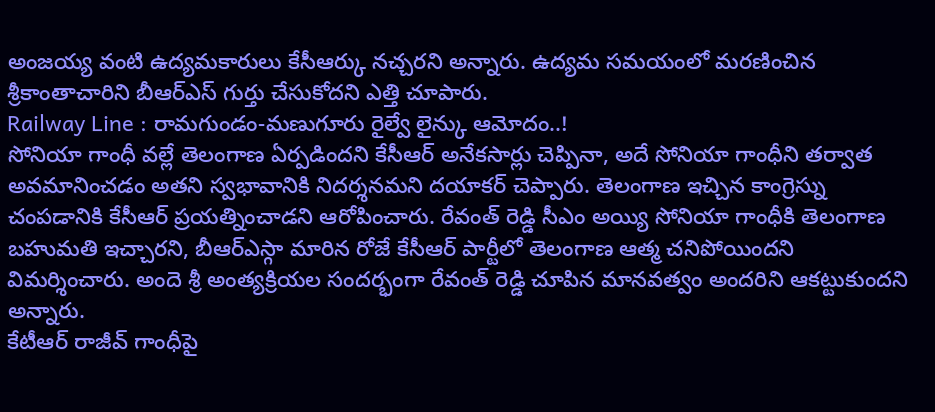అంజయ్య వంటి ఉద్యమకారులు కేసీఆర్కు నచ్చరని అన్నారు. ఉద్యమ సమయంలో మరణించిన శ్రీకాంతాచారిని బీఆర్ఎస్ గుర్తు చేసుకోదని ఎత్తి చూపారు.
Railway Line : రామగుండం-మణుగూరు రైల్వే లైన్కు ఆమోదం..!
సోనియా గాంధీ వల్లే తెలంగాణ ఏర్పడిందని కేసీఆర్ అనేకసార్లు చెప్పినా, అదే సోనియా గాంధీని తర్వాత అవమానించడం అతని స్వభావానికి నిదర్శనమని దయాకర్ చెప్పారు. తెలంగాణ ఇచ్చిన కాంగ్రెస్ను చంపడానికి కేసీఆర్ ప్రయత్నించాడని ఆరోపించారు. రేవంత్ రెడ్డి సీఎం అయ్యి సోనియా గాంధీకి తెలంగాణ బహుమతి ఇచ్చారని, బీఆర్ఎస్గా మారిన రోజే కేసీఆర్ పార్టీలో తెలంగాణ ఆత్మ చనిపోయిందని విమర్శించారు. అందె శ్రీ అంత్యక్రియల సందర్భంగా రేవంత్ రెడ్డి చూపిన మానవత్వం అందరిని ఆకట్టుకుందని అన్నారు.
కేటీఆర్ రాజీవ్ గాంధీపై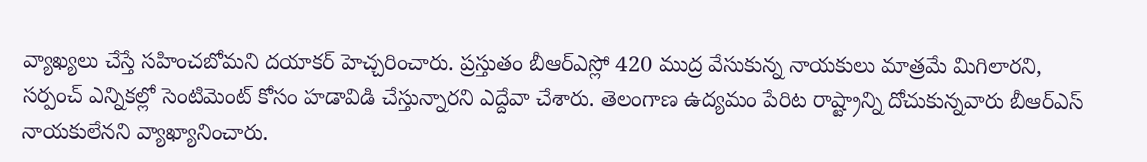వ్యాఖ్యలు చేస్తే సహించబోమని దయాకర్ హెచ్చరించారు. ప్రస్తుతం బీఆర్ఎస్లో 420 ముద్ర వేసుకున్న నాయకులు మాత్రమే మిగిలారని, సర్పంచ్ ఎన్నికల్లో సెంటిమెంట్ కోసం హడావిడి చేస్తున్నారని ఎద్దేవా చేశారు. తెలంగాణ ఉద్యమం పేరిట రాష్ట్రాన్ని దోచుకున్నవారు బీఆర్ఎస్ నాయకులేనని వ్యాఖ్యానించారు.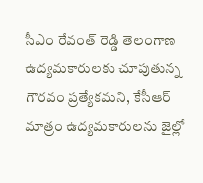సీఎం రేవంత్ రెడ్డి తెలంగాణ ఉద్యమకారులకు చూపుతున్న గౌరవం ప్రత్యేకమని, కేసీఆర్ మాత్రం ఉద్యమకారులను జైల్లో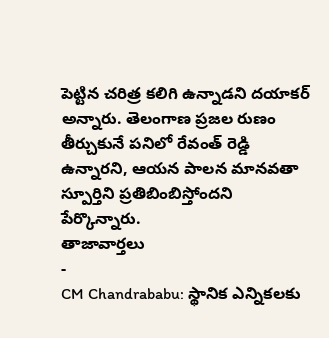పెట్టిన చరిత్ర కలిగి ఉన్నాడని దయాకర్ అన్నారు. తెలంగాణ ప్రజల రుణం తీర్చుకునే పనిలో రేవంత్ రెడ్డి ఉన్నారని, ఆయన పాలన మానవతా స్పూర్తిని ప్రతిబింబిస్తోందని పేర్కొన్నారు.
తాజావార్తలు
-
CM Chandrababu: స్థానిక ఎన్నికలకు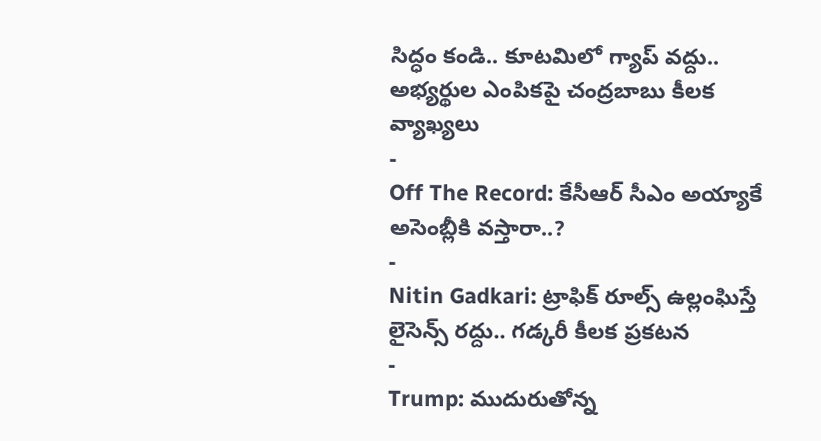సిద్ధం కండి.. కూటమిలో గ్యాప్ వద్దు.. అభ్యర్థుల ఎంపికపై చంద్రబాబు కీలక వ్యాఖ్యలు
-
Off The Record: కేసీఆర్ సీఎం అయ్యాకే అసెంబ్లీకి వస్తారా..?
-
Nitin Gadkari: ట్రాఫిక్ రూల్స్ ఉల్లంఘిస్తే లైసెన్స్ రద్దు.. గడ్కరీ కీలక ప్రకటన
-
Trump: ముదురుతోన్న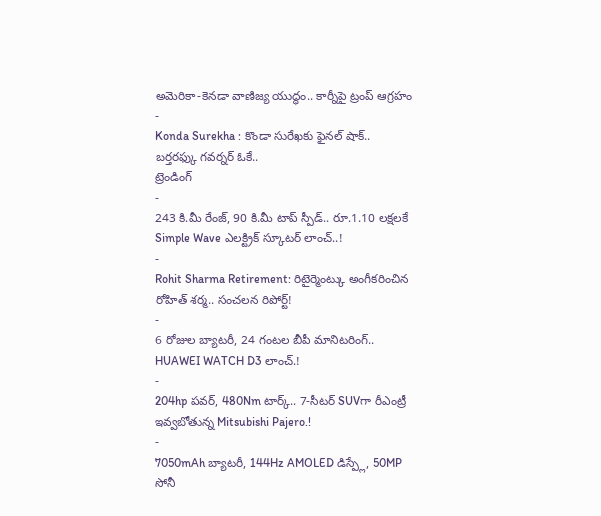అమెరికా-కెనడా వాణిజ్య యుద్ధం.. కార్నీపై ట్రంప్ ఆగ్రహం
-
Konda Surekha : కొండా సురేఖకు ఫైనల్ షాక్.. బర్తరఫ్కు గవర్నర్ ఓకే..
ట్రెండింగ్
-
243 కి.మీ రేంజ్, 90 కి.మీ టాప్ స్పీడ్.. రూ.1.10 లక్షలకే Simple Wave ఎలక్ట్రిక్ స్కూటర్ లాంచ్..!
-
Rohit Sharma Retirement: రిటైర్మెంట్కు అంగీకరించిన రోహిత్ శర్మ.. సంచలన రిపోర్ట్!
-
6 రోజుల బ్యాటరీ, 24 గంటల బీపీ మానిటరింగ్.. HUAWEI WATCH D3 లాంచ్.!
-
204hp పవర్, 480Nm టార్క్.. 7-సీటర్ SUVగా రీఎంట్రీ ఇవ్వబోతున్న Mitsubishi Pajero.!
-
7050mAh బ్యాటరీ, 144Hz AMOLED డిస్ప్లే, 50MP సోనీ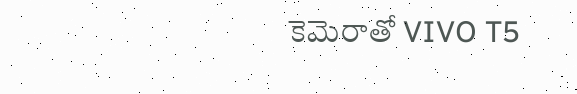కెమెరాతో VIVO T5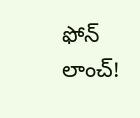ఫోన్ లాంచ్!